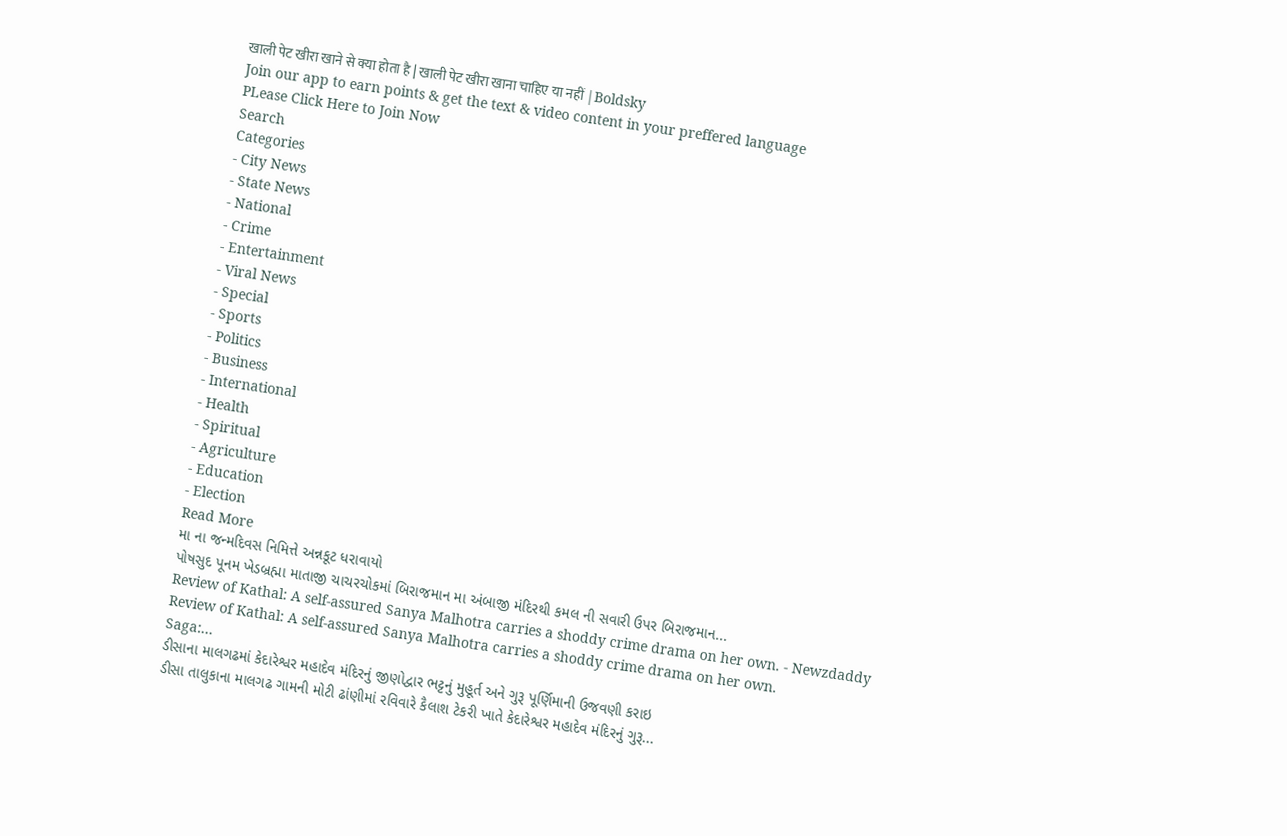खाली पेट खीरा खाने से क्या होता है | खाली पेट खीरा खाना चाहिए या नहीं |Boldsky
Join our app to earn points & get the text & video content in your preffered language
PLease Click Here to Join Now
Search
Categories
- City News
- State News
- National
- Crime
- Entertainment
- Viral News
- Special
- Sports
- Politics
- Business
- International
- Health
- Spiritual
- Agriculture
- Education
- Election
Read More
મા ના જન્મદિવસ નિમિત્તે અન્નકૂટ ધરાવાયો
પોષસુદ પૂનમ ખેડબ્રહ્મા માતાજી ચાચરચોકમાં બિરાજમાન મા અંબાજી મંદિરથી કમલ ની સવારી ઉપર બિરાજમાન...
Review of Kathal: A self-assured Sanya Malhotra carries a shoddy crime drama on her own. - Newzdaddy
Review of Kathal: A self-assured Sanya Malhotra carries a shoddy crime drama on her own.
Saga:...
ડીસાના માલગઢમાં કેદારેશ્વર મહાદેવ મંદિરનું જીણોદ્વાર ભટ્ટનું મુહૂર્ત અને ગુરૂ પૂર્ણિમાની ઉજવણી કરાઇ
ડીસા તાલુકાના માલગઢ ગામની મોટી ઢાંણીમાં રવિવારે કૈલાશ ટેકરી ખાતે કેદારેશ્વર મહાદેવ મંદિરનું ગુરૂ...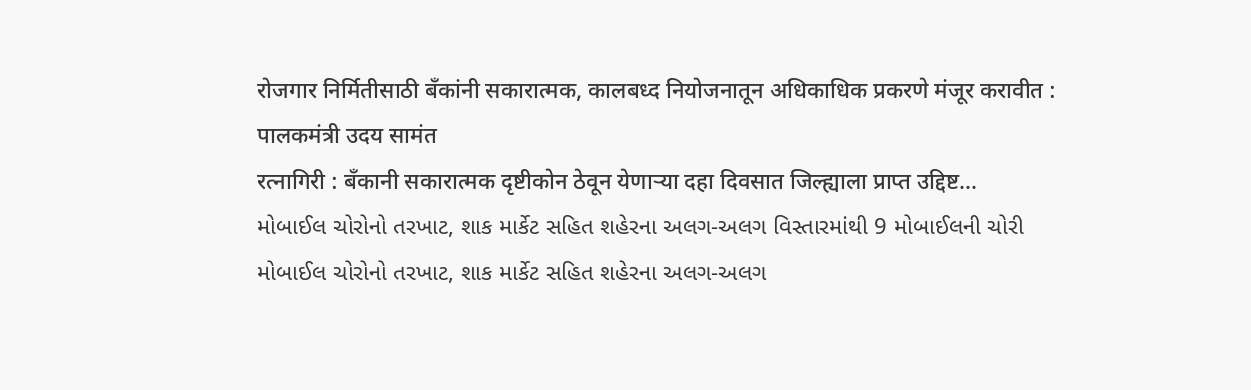रोजगार निर्मितीसाठी बँकांनी सकारात्मक, कालबध्द नियोजनातून अधिकाधिक प्रकरणे मंजूर करावीत : पालकमंत्री उदय सामंत
रत्नागिरी : बँकानी सकारात्मक दृष्टीकोन ठेवून येणाऱ्या दहा दिवसात जिल्ह्याला प्राप्त उद्दिष्ट...
મોબાઈલ ચોરોનો તરખાટ, શાક માર્કેટ સહિત શહેરના અલગ-અલગ વિસ્તારમાંથી 9 મોબાઈલની ચોરી
મોબાઈલ ચોરોનો તરખાટ, શાક માર્કેટ સહિત શહેરના અલગ-અલગ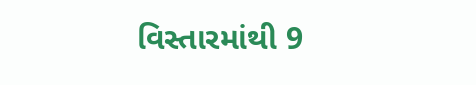વિસ્તારમાંથી 9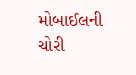મોબાઈલની ચોરી